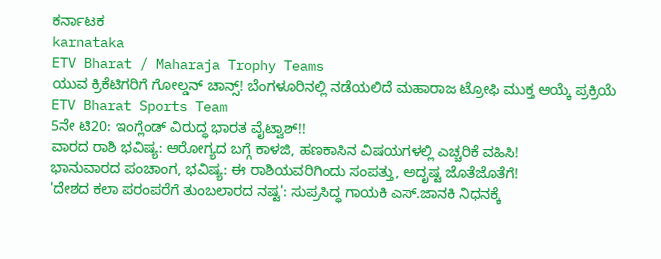ಕರ್ನಾಟಕ
karnataka
ETV Bharat / Maharaja Trophy Teams
ಯುವ ಕ್ರಿಕೆಟಿಗರಿಗೆ ಗೋಲ್ಡನ್ ಚಾನ್ಸ್! ಬೆಂಗಳೂರಿನಲ್ಲಿ ನಡೆಯಲಿದೆ ಮಹಾರಾಜ ಟ್ರೋಫಿ ಮುಕ್ತ ಆಯ್ಕೆ ಪ್ರಕ್ರಿಯೆ
ETV Bharat Sports Team
5ನೇ ಟಿ20: ಇಂಗ್ಲೆಂಡ್ ವಿರುದ್ಧ ಭಾರತ ವೈಟ್ವಾಶ್!!
ವಾರದ ರಾಶಿ ಭವಿಷ್ಯ: ಆರೋಗ್ಯದ ಬಗ್ಗೆ ಕಾಳಜಿ, ಹಣಕಾಸಿನ ವಿಷಯಗಳಲ್ಲಿ ಎಚ್ಚರಿಕೆ ವಹಿಸಿ!
ಭಾನುವಾರದ ಪಂಚಾಂಗ, ಭವಿಷ್ಯ: ಈ ರಾಶಿಯವರಿಗಿಂದು ಸಂಪತ್ತು, ಅದೃಷ್ಟ ಜೊತೆಜೊತೆಗೆ!
'ದೇಶದ ಕಲಾ ಪರಂಪರೆಗೆ ತುಂಬಲಾರದ ನಷ್ಟ': ಸುಪ್ರಸಿದ್ಧ ಗಾಯಕಿ ಎಸ್.ಜಾನಕಿ ನಿಧನಕ್ಕೆ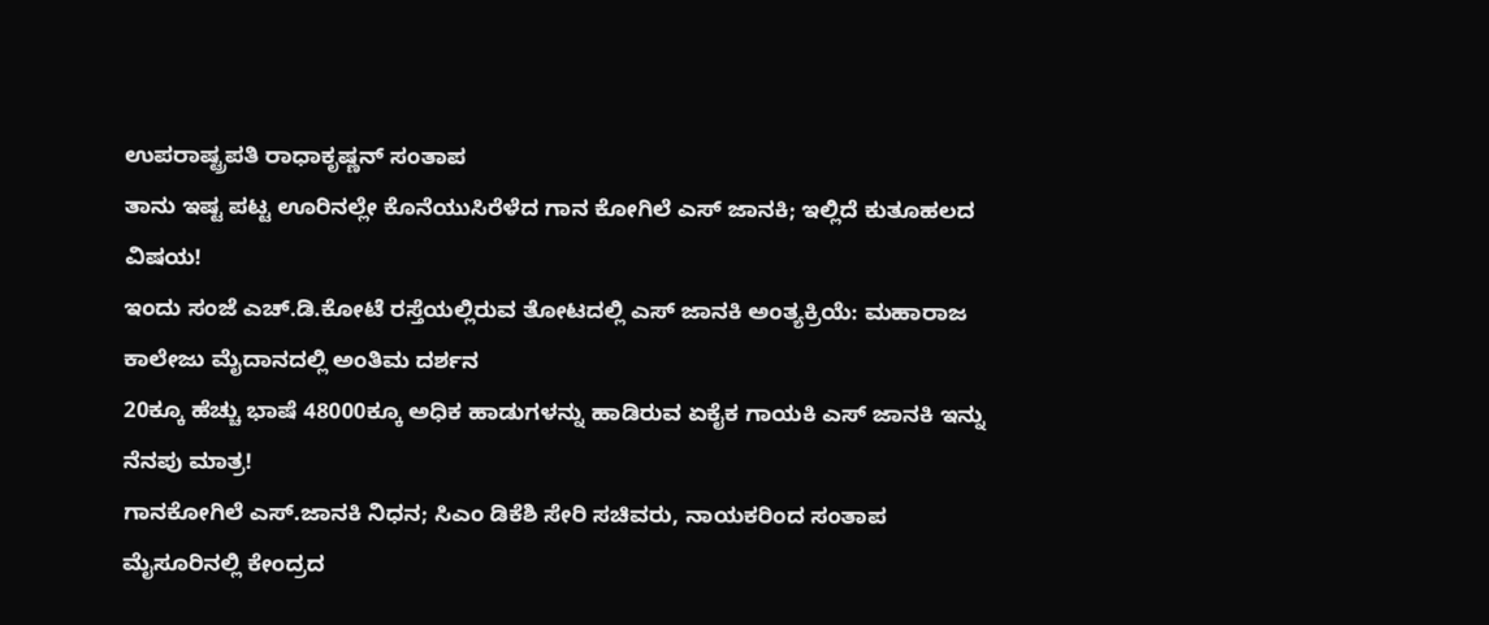ಉಪರಾಷ್ಟ್ರಪತಿ ರಾಧಾಕೃಷ್ಣನ್ ಸಂತಾಪ
ತಾನು ಇಷ್ಟ ಪಟ್ಟ ಊರಿನಲ್ಲೇ ಕೊನೆಯುಸಿರೆಳೆದ ಗಾನ ಕೋಗಿಲೆ ಎಸ್ ಜಾನಕಿ; ಇಲ್ಲಿದೆ ಕುತೂಹಲದ ವಿಷಯ!
ಇಂದು ಸಂಜೆ ಎಚ್.ಡಿ.ಕೋಟೆ ರಸ್ತೆಯಲ್ಲಿರುವ ತೋಟದಲ್ಲಿ ಎಸ್ ಜಾನಕಿ ಅಂತ್ಯಕ್ರಿಯೆ: ಮಹಾರಾಜ ಕಾಲೇಜು ಮೈದಾನದಲ್ಲಿ ಅಂತಿಮ ದರ್ಶನ
20ಕ್ಕೂ ಹೆಚ್ಚು ಭಾಷೆ 48000ಕ್ಕೂ ಅಧಿಕ ಹಾಡುಗಳನ್ನು ಹಾಡಿರುವ ಏಕೈಕ ಗಾಯಕಿ ಎಸ್ ಜಾನಕಿ ಇನ್ನು ನೆನಪು ಮಾತ್ರ!
ಗಾನಕೋಗಿಲೆ ಎಸ್.ಜಾನಕಿ ನಿಧನ; ಸಿಎಂ ಡಿಕೆಶಿ ಸೇರಿ ಸಚಿವರು, ನಾಯಕರಿಂದ ಸಂತಾಪ
ಮೈಸೂರಿನಲ್ಲಿ ಕೇಂದ್ರದ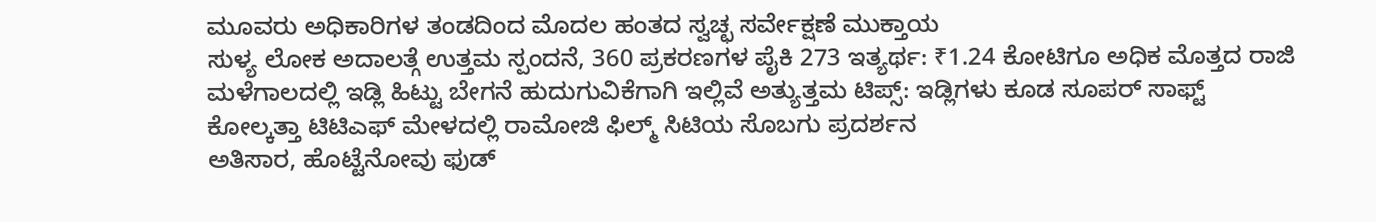ಮೂವರು ಅಧಿಕಾರಿಗಳ ತಂಡದಿಂದ ಮೊದಲ ಹಂತದ ಸ್ವಚ್ಛ ಸರ್ವೇಕ್ಷಣೆ ಮುಕ್ತಾಯ
ಸುಳ್ಯ ಲೋಕ ಅದಾಲತ್ಗೆ ಉತ್ತಮ ಸ್ಪಂದನೆ, 360 ಪ್ರಕರಣಗಳ ಪೈಕಿ 273 ಇತ್ಯರ್ಥ: ₹1.24 ಕೋಟಿಗೂ ಅಧಿಕ ಮೊತ್ತದ ರಾಜಿ
ಮಳೆಗಾಲದಲ್ಲಿ ಇಡ್ಲಿ ಹಿಟ್ಟು ಬೇಗನೆ ಹುದುಗುವಿಕೆಗಾಗಿ ಇಲ್ಲಿವೆ ಅತ್ಯುತ್ತಮ ಟಿಪ್ಸ್: ಇಡ್ಲಿಗಳು ಕೂಡ ಸೂಪರ್ ಸಾಫ್ಟ್
ಕೋಲ್ಕತ್ತಾ ಟಿಟಿಎಫ್ ಮೇಳದಲ್ಲಿ ರಾಮೋಜಿ ಫಿಲ್ಮ್ ಸಿಟಿಯ ಸೊಬಗು ಪ್ರದರ್ಶನ
ಅತಿಸಾರ, ಹೊಟ್ಟೆನೋವು ಫುಡ್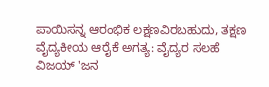ಪಾಯಿಸನ್ನ ಆರಂಭಿಕ ಲಕ್ಷಣವಿರಬಹುದು, ತಕ್ಷಣ ವೈದ್ಯಕೀಯ ಆರೈಕೆ ಅಗತ್ಯ: ವೈದ್ಯರ ಸಲಹೆ
ವಿಜಯ್ 'ಜನ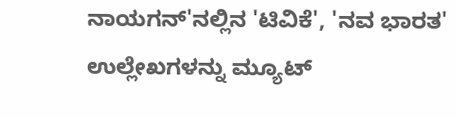ನಾಯಗನ್'ನಲ್ಲಿನ 'ಟಿವಿಕೆ', 'ನವ ಭಾರತ' ಉಲ್ಲೇಖಗಳನ್ನು ಮ್ಯೂಟ್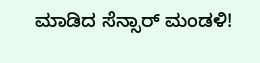ಮಾಡಿದ ಸೆನ್ಸಾರ್ ಮಂಡಳಿ!